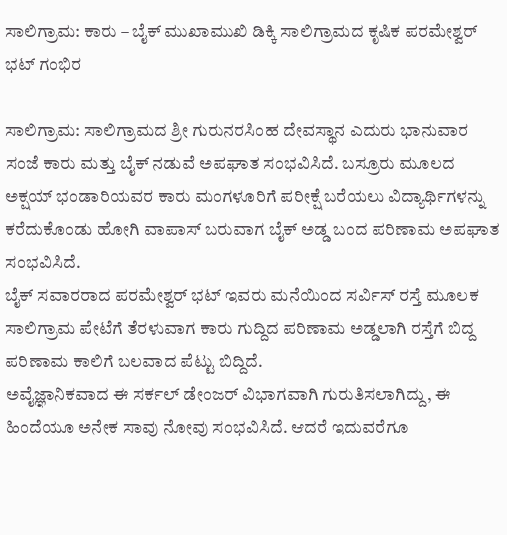ಸಾಲಿಗ್ರಾಮ: ಕಾರು – ಬೈಕ್ ಮುಖಾಮುಖಿ ಡಿಕ್ಕಿ ಸಾಲಿಗ್ರಾಮದ ಕೃಷಿಕ ಪರಮೇಶ್ವರ್ ಭಟ್ ಗಂಭಿರ

ಸಾಲಿಗ್ರಾಮ: ಸಾಲಿಗ್ರಾಮದ ಶ್ರೀ ಗುರುನರಸಿಂಹ ದೇವಸ್ಥಾನ ಎದುರು ಭಾನುವಾರ ಸಂಜೆ ಕಾರು ಮತ್ತು ಬೈಕ್ ನಡುವೆ ಅಪಘಾತ ಸಂಭವಿಸಿದೆ. ಬಸ್ರೂರು ಮೂಲದ ಅಕ್ಷಯ್ ಭಂಡಾರಿಯವರ ಕಾರು ಮಂಗಳೂರಿಗೆ ಪರೀಕ್ಷೆ ಬರೆಯಲು ವಿದ್ಯಾರ್ಥಿಗಳನ್ನು ಕರೆದುಕೊಂಡು ಹೋಗಿ ವಾಪಾಸ್ ಬರುವಾಗ ಬೈಕ್ ಅಡ್ಡ ಬಂದ ಪರಿಣಾಮ ಅಪಘಾತ ಸಂಭವಿಸಿದೆ.
ಬೈಕ್ ಸವಾರರಾದ ಪರಮೇಶ್ವರ್ ಭಟ್ ಇವರು ಮನೆಯಿಂದ ಸರ್ವಿಸ್ ರಸ್ತೆ ಮೂಲಕ ಸಾಲಿಗ್ರಾಮ ಪೇಟೆಗೆ ತೆರಳುವಾಗ ಕಾರು ಗುದ್ದಿದ ಪರಿಣಾಮ ಅಡ್ಡಲಾಗಿ ರಸ್ತೆಗೆ ಬಿದ್ದ ಪರಿಣಾಮ ಕಾಲಿಗೆ ಬಲವಾದ ಪೆಟ್ಟು ಬಿದ್ದಿದೆ.
ಅವೈಜ್ಞಾನಿಕವಾದ ಈ ಸರ್ಕಲ್ ಡೇಂಜರ್ ವಿಭಾಗವಾಗಿ ಗುರುತಿಸಲಾಗಿದ್ದು, ಈ ಹಿಂದೆಯೂ ಅನೇಕ ಸಾವು ನೋವು ಸಂಭವಿಸಿದೆ. ಆದರೆ ಇದುವರೆಗೂ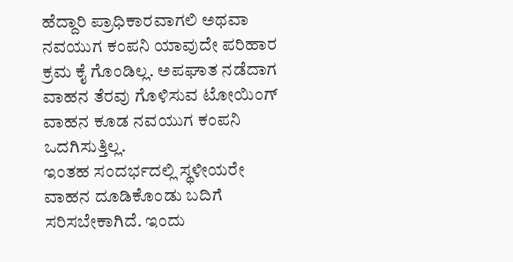ಹೆದ್ದಾರಿ ಪ್ರಾಧಿಕಾರವಾಗಲಿ ಅಥವಾ ನವಯುಗ ಕಂಪನಿ ಯಾವುದೇ ಪರಿಹಾರ ಕ್ರಮ ಕೈ ಗೊಂಡಿಲ್ಲ. ಅಪಘಾತ ನಡೆದಾಗ ವಾಹನ ತೆರವು ಗೊಳಿಸುವ ಟೋಯಿಂಗ್ ವಾಹನ ಕೂಡ ನವಯುಗ ಕಂಪನಿ ಒದಗಿಸುತ್ತಿಲ್ಲ.
ಇಂತಹ ಸಂದರ್ಭದಲ್ಲಿ ಸ್ಥಳೀಯರೇ ವಾಹನ ದೂಡಿಕೊಂಡು ಬದಿಗೆ ಸರಿಸಬೇಕಾಗಿದೆ. ಇಂದು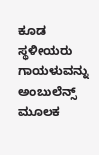ಕೂಡ ಸ್ಥಳೀಯರು ಗಾಯಳುವನ್ನು ಅಂಬುಲೆನ್ಸ್ ಮೂಲಕ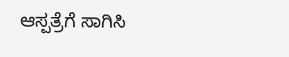ಆಸ್ಪತ್ರೆಗೆ ಸಾಗಿಸಿ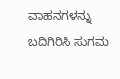ವಾಹನಗಳನ್ನು ಬದಿಗಿರಿಸಿ ಸುಗಮ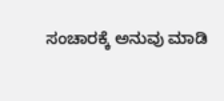ಸಂಚಾರಕ್ಕೆ ಅನುವು ಮಾಡಿ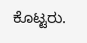ಕೊಟ್ಟರು.